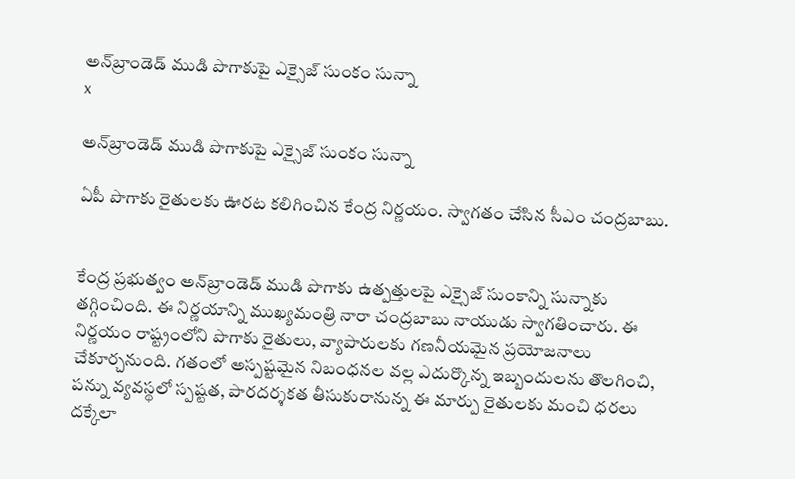అన్‌బ్రాండెడ్ ముడి పొగాకుపై ఎక్సైజ్ సుంకం సున్నా
x

అన్‌బ్రాండెడ్ ముడి పొగాకుపై ఎక్సైజ్ సుంకం సున్నా

ఏపీ పొగాకు రైతులకు ఊరట కలిగించిన కేంద్ర నిర్ణయం. స్వాగతం చేసిన సీఎం చంద్రబాబు.


కేంద్ర ప్రభుత్వం అన్‌బ్రాండెడ్ ముడి పొగాకు ఉత్పత్తులపై ఎక్సైజ్ సుంకాన్ని సున్నాకు తగ్గించింది. ఈ నిర్ణయాన్ని ముఖ్యమంత్రి నారా చంద్రబాబు నాయుడు స్వాగతించారు. ఈ నిర్ణయం రాష్ట్రంలోని పొగాకు రైతులు, వ్యాపారులకు గణనీయమైన ప్రయోజనాలు చేకూర్చనుంది. గతంలో అస్పష్టమైన నిబంధనల వల్ల ఎదుర్కొన్న ఇబ్బందులను తొలగించి, పన్ను వ్యవస్థలో స్పష్టత, పారదర్శకత తీసుకురానున్న ఈ మార్పు రైతులకు మంచి ధరలు దక్కేలా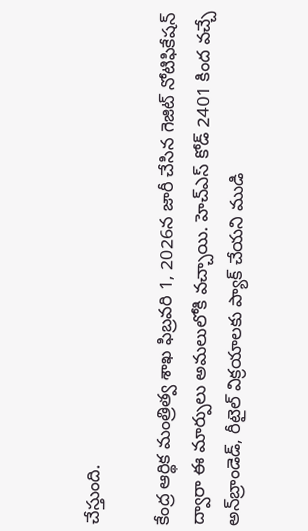చేస్తుంది.

కేంద్ర ఆర్థిక మంత్రిత్వ శాఖ ఫిబ్రవరి 1, 2026న జారీ చేసిన గెజిట్ నోటిఫికేషన్ ద్వారా ఈ మార్పులు అమలులోకి వచ్చాయి. హెచ్‌ఎస్ కోడ్ 2401 కింద వచ్చే అన్‌బ్రాండెడ్, రీటైల్ విక్రయాలకు ప్యాక్ చేయని ముడి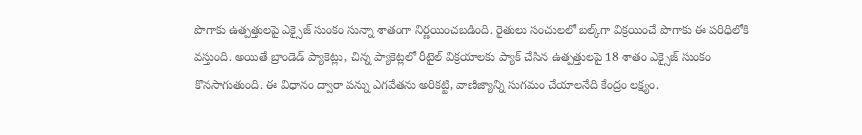పొగాకు ఉత్పత్తులపై ఎక్సైజ్ సుంకం సున్నా శాతంగా నిర్ణయించబడింది. రైతులు సంచులలో బల్క్‌గా విక్రయించే పొగాకు ఈ పరిధిలోకి వస్తుంది. అయితే బ్రాండెడ్ ప్యాకెట్లు, చిన్న ప్యాకెట్లలో రీటైల్ విక్రయాలకు ప్యాక్ చేసిన ఉత్పత్తులపై 18 శాతం ఎక్సైజ్ సుంకం కొనసాగుతుంది. ఈ విధానం ద్వారా పన్ను ఎగవేతను అరికట్టి, వాణిజ్యాన్ని సుగమం చేయాలనేది కేంద్రం లక్ష్యం.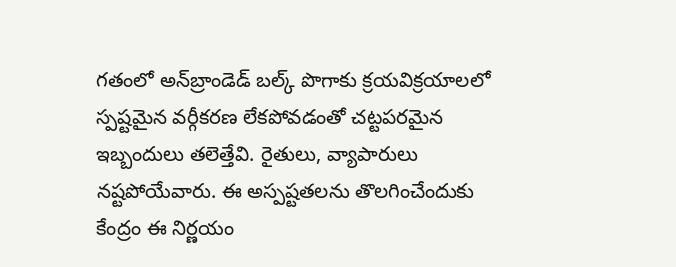గతంలో అన్‌బ్రాండెడ్ బల్క్ పొగాకు క్రయవిక్రయాలలో స్పష్టమైన వర్గీకరణ లేకపోవడంతో చట్టపరమైన ఇబ్బందులు తలెత్తేవి. రైతులు, వ్యాపారులు నష్టపోయేవారు. ఈ అస్పష్టతలను తొలగించేందుకు కేంద్రం ఈ నిర్ణయం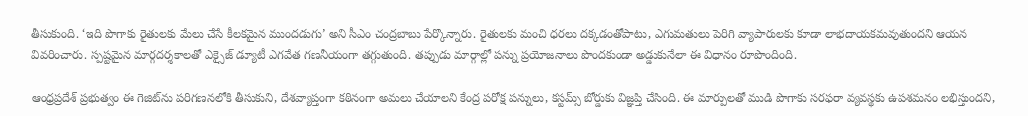తీసుకుంది. ‘ఇది పొగాకు రైతులకు మేలు చేసే కీలకమైన ముందడుగు’ అని సీఎం చంద్రబాబు పేర్కొన్నారు. రైతులకు మంచి ధరలు దక్కడంతోపాటు, ఎగుమతులు పెరిగి వ్యాపారులకు కూడా లాభదాయకమవుతుందని ఆయన వివరించారు. స్పష్టమైన మార్గదర్శకాలతో ఎక్సైజ్ డ్యూటీ ఎగవేత గణనీయంగా తగ్గుతుంది. తప్పుడు మార్గాల్లో పన్ను ప్రయోజనాలు పొందకుండా అడ్డుకునేలా ఈ విధానం రూపొందింది.

ఆంధ్రప్రదేశ్ ప్రభుత్వం ఈ గెజిట్‌ను పరిగణనలోకి తీసుకుని, దేశవ్యాప్తంగా కఠినంగా అమలు చేయాలని కేంద్ర పరోక్ష పన్నులు, కస్టమ్స్ బోర్డుకు విజ్ఞప్తి చేసింది. ఈ మార్పులతో ముడి పొగాకు సరఫరా వ్యవస్థకు ఉపశమనం లభిస్తుందని,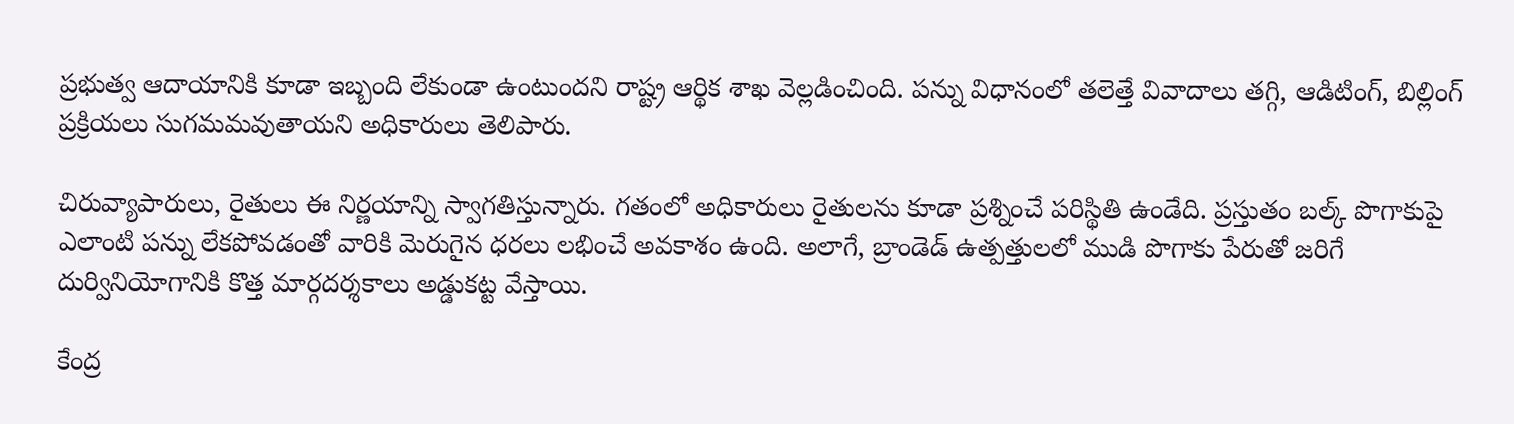ప్రభుత్వ ఆదాయానికి కూడా ఇబ్బంది లేకుండా ఉంటుందని రాష్ట్ర ఆర్థిక శాఖ వెల్లడించింది. పన్ను విధానంలో తలెత్తే వివాదాలు తగ్గి, ఆడిటింగ్, బిల్లింగ్ ప్రక్రియలు సుగమమవుతాయని అధికారులు తెలిపారు.

చిరువ్యాపారులు, రైతులు ఈ నిర్ణయాన్ని స్వాగతిస్తున్నారు. గతంలో అధికారులు రైతులను కూడా ప్రశ్నించే పరిస్థితి ఉండేది. ప్రస్తుతం బల్క్ పొగాకుపై ఎలాంటి పన్ను లేకపోవడంతో వారికి మెరుగైన ధరలు లభించే అవకాశం ఉంది. అలాగే, బ్రాండెడ్ ఉత్పత్తులలో ముడి పొగాకు పేరుతో జరిగే దుర్వినియోగానికి కొత్త మార్గదర్శకాలు అడ్డుకట్ట వేస్తాయి.

కేంద్ర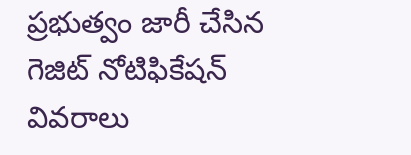ప్రభుత్వం జారీ చేసిన గెజిట్ నోటిఫికేషన్ వివరాలు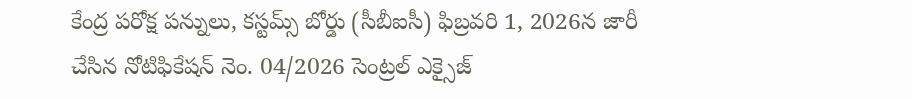కేంద్ర పరోక్ష పన్నులు, కస్టమ్స్ బోర్డు (సీబీఐసీ) ఫిబ్రవరి 1, 2026న జారీ చేసిన నోటిఫికేషన్ నెం. 04/2026 సెంట్రల్ ఎక్సైజ్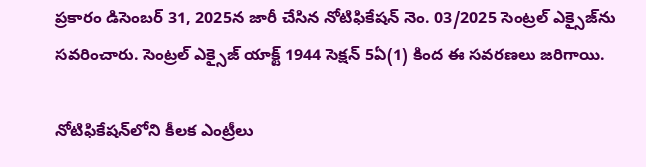ప్రకారం డిసెంబర్ 31, 2025న జారీ చేసిన నోటిఫికేషన్ నెం. 03/2025 సెంట్రల్ ఎక్సైజ్‌ను సవరించారు. సెంట్రల్ ఎక్సైజ్ యాక్ట్ 1944 సెక్షన్ 5ఏ(1) కింద ఈ సవరణలు జరిగాయి.

నోటిఫికేషన్‌లోని కీలక ఎంట్రీలు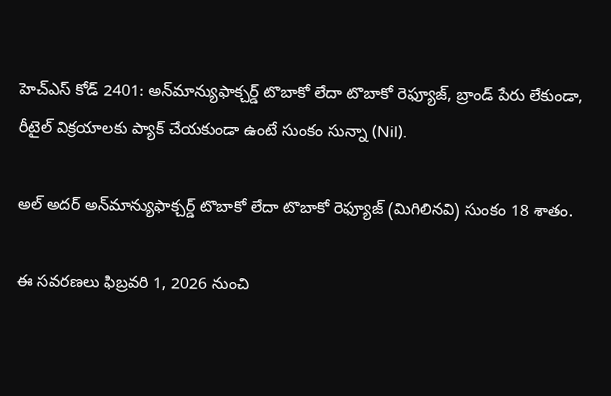హెచ్‌ఎస్ కోడ్ 2401: అన్‌మాన్యుఫాక్చర్డ్ టొబాకో లేదా టొబాకో రెఫ్యూజ్, బ్రాండ్ పేరు లేకుండా, రీటైల్ విక్రయాలకు ప్యాక్ చేయకుండా ఉంటే సుంకం సున్నా (Nil).

అల్ అదర్ అన్‌మాన్యుఫాక్చర్డ్ టొబాకో లేదా టొబాకో రెఫ్యూజ్ (మిగిలినవి) సుంకం 18 శాతం.

ఈ సవరణలు ఫిబ్రవరి 1, 2026 నుంచి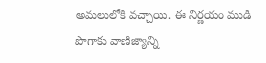అమలులోకి వచ్చాయి. ఈ నిర్ణయం ముడి పొగాకు వాణిజ్యాన్ని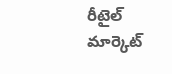రీటైల్ మార్కెట్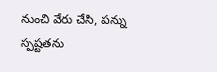నుంచి వేరు చేసి, పన్ను స్పష్టతను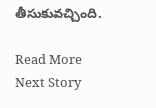తీసుకువచ్చింది.

Read More
Next Story